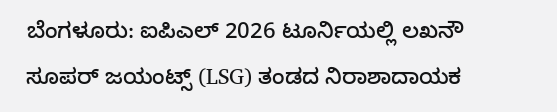ಬೆಂಗಳೂರು: ಐಪಿಎಲ್ 2026 ಟೂರ್ನಿಯಲ್ಲಿ ಲಖನೌ ಸೂಪರ್ ಜಯಂಟ್ಸ್ (LSG) ತಂಡದ ನಿರಾಶಾದಾಯಕ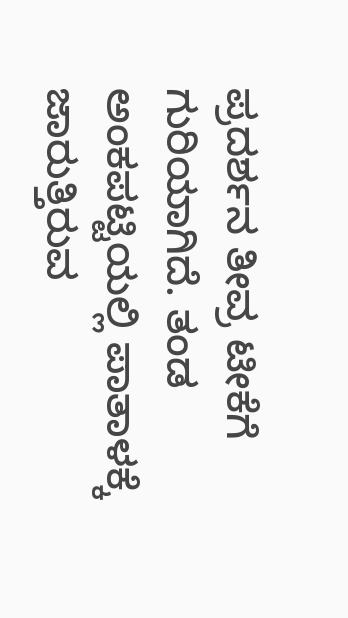ಪ್ರದರ್ಶನ ತೀವ್ರ ಟೀಕೆಗೆ ಗುರಿಯಾಗಿದೆ. ತಂಡ ಅಂಕಪಟ್ಟಿಯಲ್ಲಿ ಪಾತಾಳಕ್ಕೆ ಜಾರುತ್ತಿರುವ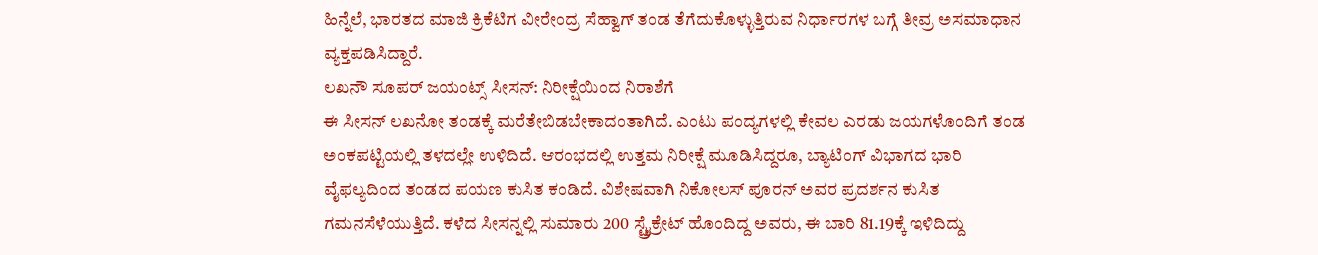ಹಿನ್ನೆಲೆ, ಭಾರತದ ಮಾಜಿ ಕ್ರಿಕೆಟಿಗ ವೀರೇಂದ್ರ ಸೆಹ್ವಾಗ್ ತಂಡ ತೆಗೆದುಕೊಳ್ಳುತ್ತಿರುವ ನಿರ್ಧಾರಗಳ ಬಗ್ಗೆ ತೀವ್ರ ಅಸಮಾಧಾನ ವ್ಯಕ್ತಪಡಿಸಿದ್ದಾರೆ.
ಲಖನೌ ಸೂಪರ್ ಜಯಂಟ್ಸ್ ಸೀಸನ್: ನಿರೀಕ್ಷೆಯಿಂದ ನಿರಾಶೆಗೆ
ಈ ಸೀಸನ್ ಲಖನೋ ತಂಡಕ್ಕೆ ಮರೆತೇಬಿಡಬೇಕಾದಂತಾಗಿದೆ. ಎಂಟು ಪಂದ್ಯಗಳಲ್ಲಿ ಕೇವಲ ಎರಡು ಜಯಗಳೊಂದಿಗೆ ತಂಡ ಅಂಕಪಟ್ಟಿಯಲ್ಲಿ ತಳದಲ್ಲೇ ಉಳಿದಿದೆ. ಆರಂಭದಲ್ಲಿ ಉತ್ತಮ ನಿರೀಕ್ಷೆ ಮೂಡಿಸಿದ್ದರೂ, ಬ್ಯಾಟಿಂಗ್ ವಿಭಾಗದ ಭಾರಿ ವೈಫಲ್ಯದಿಂದ ತಂಡದ ಪಯಣ ಕುಸಿತ ಕಂಡಿದೆ. ವಿಶೇಷವಾಗಿ ನಿಕೋಲಸ್ ಪೂರನ್ ಅವರ ಪ್ರದರ್ಶನ ಕುಸಿತ ಗಮನಸೆಳೆಯುತ್ತಿದೆ. ಕಳೆದ ಸೀಸನ್ನಲ್ಲಿ ಸುಮಾರು 200 ಸ್ಟ್ರೈಕ್ರೇಟ್ ಹೊಂದಿದ್ದ ಅವರು, ಈ ಬಾರಿ 81.19ಕ್ಕೆ ಇಳಿದಿದ್ದು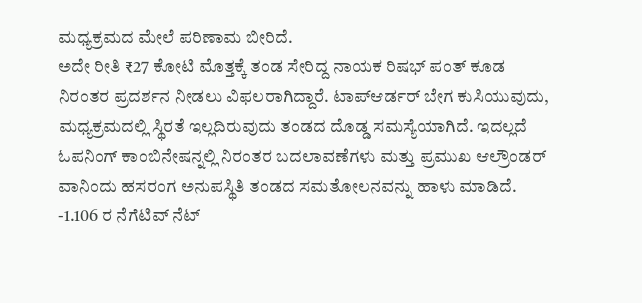ಮಧ್ಯಕ್ರಮದ ಮೇಲೆ ಪರಿಣಾಮ ಬೀರಿದೆ.
ಅದೇ ರೀತಿ ₹27 ಕೋಟಿ ಮೊತ್ತಕ್ಕೆ ತಂಡ ಸೇರಿದ್ದ ನಾಯಕ ರಿಷಭ್ ಪಂತ್ ಕೂಡ ನಿರಂತರ ಪ್ರದರ್ಶನ ನೀಡಲು ವಿಫಲರಾಗಿದ್ದಾರೆ. ಟಾಪ್ಆರ್ಡರ್ ಬೇಗ ಕುಸಿಯುವುದು, ಮಧ್ಯಕ್ರಮದಲ್ಲಿ ಸ್ಥಿರತೆ ಇಲ್ಲದಿರುವುದು ತಂಡದ ದೊಡ್ಡ ಸಮಸ್ಯೆಯಾಗಿದೆ. ಇದಲ್ಲದೆ ಓಪನಿಂಗ್ ಕಾಂಬಿನೇಷನ್ನಲ್ಲಿ ನಿರಂತರ ಬದಲಾವಣೆಗಳು ಮತ್ತು ಪ್ರಮುಖ ಆಲ್ರೌಂಡರ್ ವಾನಿಂದು ಹಸರಂಗ ಅನುಪಸ್ಥಿತಿ ತಂಡದ ಸಮತೋಲನವನ್ನು ಹಾಳು ಮಾಡಿದೆ. -1.106 ರ ನೆಗೆಟಿವ್ ನೆಟ್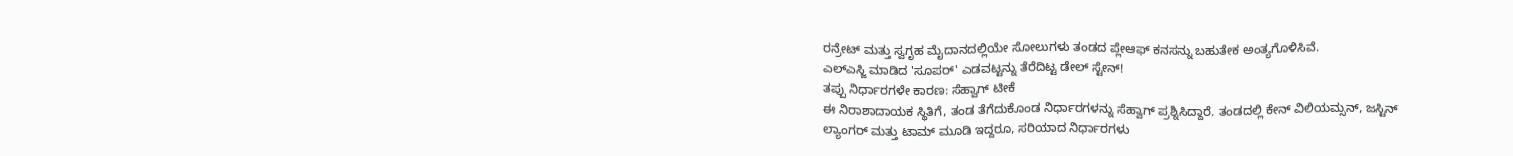ರನ್ರೇಟ್ ಮತ್ತು ಸ್ವಗೃಹ ಮೈದಾನದಲ್ಲಿಯೇ ಸೋಲುಗಳು ತಂಡದ ಪ್ಲೇಆಫ್ ಕನಸನ್ನು ಬಹುತೇಕ ಅಂತ್ಯಗೊಳಿಸಿವೆ.
ಎಲ್ಎಸ್ಜಿ ಮಾಡಿದ 'ಸೂಪರ್' ಎಡವಟ್ಟನ್ನು ತೆರೆದಿಟ್ಟ ಡೇಲ್ ಸ್ಟೇನ್!
ತಪ್ಪು ನಿರ್ಧಾರಗಳೇ ಕಾರಣ: ಸೆಹ್ವಾಗ್ ಟೀಕೆ
ಈ ನಿರಾಶಾದಾಯಕ ಸ್ಥಿತಿಗೆ, ತಂಡ ತೆಗೆದುಕೊಂಡ ನಿರ್ಧಾರಗಳನ್ನು ಸೆಹ್ವಾಗ್ ಪ್ರಶ್ನಿಸಿದ್ದಾರೆ. ತಂಡದಲ್ಲಿ ಕೇನ್ ವಿಲಿಯಮ್ಸನ್, ಜಸ್ಟಿನ್ ಲ್ಯಾಂಗರ್ ಮತ್ತು ಟಾಮ್ ಮೂಡಿ ಇದ್ದರೂ, ಸರಿಯಾದ ನಿರ್ಧಾರಗಳು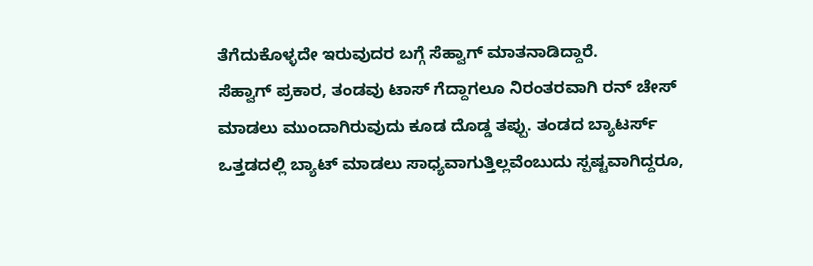ತೆಗೆದುಕೊಳ್ಳದೇ ಇರುವುದರ ಬಗ್ಗೆ ಸೆಹ್ವಾಗ್ ಮಾತನಾಡಿದ್ದಾರೆ.
ಸೆಹ್ವಾಗ್ ಪ್ರಕಾರ, ತಂಡವು ಟಾಸ್ ಗೆದ್ದಾಗಲೂ ನಿರಂತರವಾಗಿ ರನ್ ಚೇಸ್ ಮಾಡಲು ಮುಂದಾಗಿರುವುದು ಕೂಡ ದೊಡ್ಡ ತಪ್ಪು. ತಂಡದ ಬ್ಯಾಟರ್ಸ್ ಒತ್ತಡದಲ್ಲಿ ಬ್ಯಾಟ್ ಮಾಡಲು ಸಾಧ್ಯವಾಗುತ್ತಿಲ್ಲವೆಂಬುದು ಸ್ಪಷ್ಟವಾಗಿದ್ದರೂ,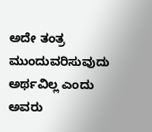ಅದೇ ತಂತ್ರ ಮುಂದುವರಿಸುವುದು ಅರ್ಥವಿಲ್ಲ ಎಂದು ಅವರು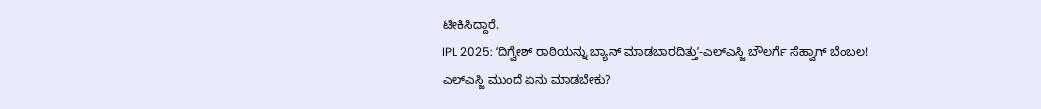ಟೀಕಿಸಿದ್ದಾರೆ.
IPL 2025: ʻದಿಗ್ವೇಶ್ ರಾಠಿಯನ್ನು ಬ್ಯಾನ್ ಮಾಡಬಾರದಿತ್ತುʼ-ಎಲ್ಎಸ್ಜಿ ಬೌಲರ್ಗೆ ಸೆಹ್ವಾಗ್ ಬೆಂಬಲ!
ಎಲ್ಎಸ್ಜಿ ಮುಂದೆ ಏನು ಮಾಡಬೇಕು?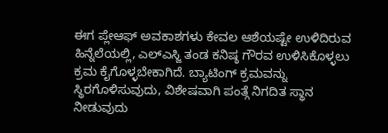ಈಗ ಪ್ಲೇಆಫ್ ಅವಕಾಶಗಳು ಕೇವಲ ಆಶೆಯಷ್ಟೇ ಉಳಿದಿರುವ ಹಿನ್ನೆಲೆಯಲ್ಲಿ, ಎಲ್ಎಸ್ಜಿ ತಂಡ ಕನಿಷ್ಠ ಗೌರವ ಉಳಿಸಿಕೊಳ್ಳಲು ಕ್ರಮ ಕೈಗೊಳ್ಳಬೇಕಾಗಿದೆ. ಬ್ಯಾಟಿಂಗ್ ಕ್ರಮವನ್ನು ಸ್ಥಿರಗೊಳಿಸುವುದು, ವಿಶೇಷವಾಗಿ ಪಂತ್ಗೆ ನಿಗದಿತ ಸ್ಥಾನ ನೀಡುವುದು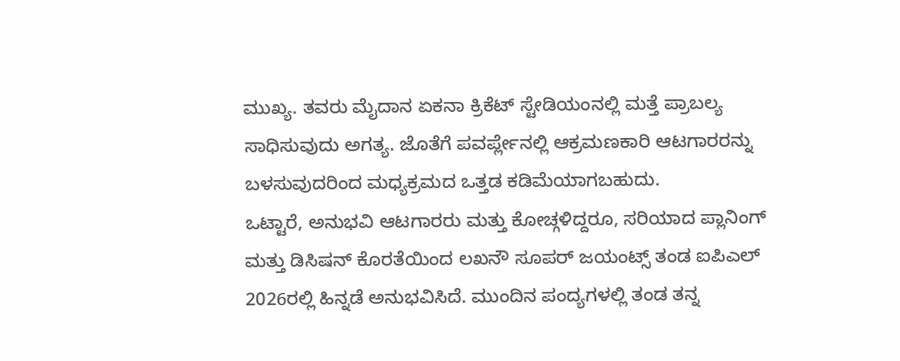ಮುಖ್ಯ. ತವರು ಮೈದಾನ ಏಕನಾ ಕ್ರಿಕೆಟ್ ಸ್ಟೇಡಿಯಂನಲ್ಲಿ ಮತ್ತೆ ಪ್ರಾಬಲ್ಯ ಸಾಧಿಸುವುದು ಅಗತ್ಯ. ಜೊತೆಗೆ ಪವರ್ಪ್ಲೇನಲ್ಲಿ ಆಕ್ರಮಣಕಾರಿ ಆಟಗಾರರನ್ನು ಬಳಸುವುದರಿಂದ ಮಧ್ಯಕ್ರಮದ ಒತ್ತಡ ಕಡಿಮೆಯಾಗಬಹುದು.
ಒಟ್ಟಾರೆ, ಅನುಭವಿ ಆಟಗಾರರು ಮತ್ತು ಕೋಚ್ಗಳಿದ್ದರೂ, ಸರಿಯಾದ ಪ್ಲಾನಿಂಗ್ ಮತ್ತು ಡಿಸಿಷನ್ ಕೊರತೆಯಿಂದ ಲಖನೌ ಸೂಪರ್ ಜಯಂಟ್ಸ್ ತಂಡ ಐಪಿಎಲ್ 2026ರಲ್ಲಿ ಹಿನ್ನಡೆ ಅನುಭವಿಸಿದೆ. ಮುಂದಿನ ಪಂದ್ಯಗಳಲ್ಲಿ ತಂಡ ತನ್ನ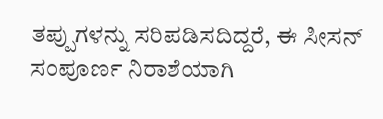ತಪ್ಪುಗಳನ್ನು ಸರಿಪಡಿಸದಿದ್ದರೆ, ಈ ಸೀಸನ್ ಸಂಪೂರ್ಣ ನಿರಾಶೆಯಾಗಿ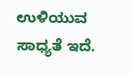ಉಳಿಯುವ ಸಾಧ್ಯತೆ ಇದೆ.